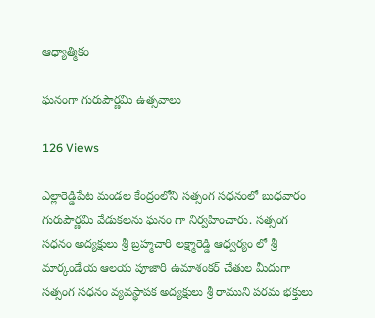ఆధ్యాత్మికం

ఘనంగా గురుపౌర్ణమి ఉత్సవాలు

126 Views

ఎల్లారెడ్డిపేట మండల కేంద్రంలోని సత్సంగ సధనంలో బుధవారం గురుపౌర్ణమి వేడుకలను ఘనం గా నిర్వహించారు. సత్సంగ సధనం అద్యక్షులు శ్రీ బ్రహ్మచారి లక్ష్మారెడ్డి ఆధ్వర్యం లో శ్రీ మార్కండేయ ఆలయ పూజారి ఉమాశంకర్ చేతుల మీదుగా సత్సంగ సధనం వ్యవస్థాపక అద్యక్షులు శ్రీ రాముని పరమ భక్తులు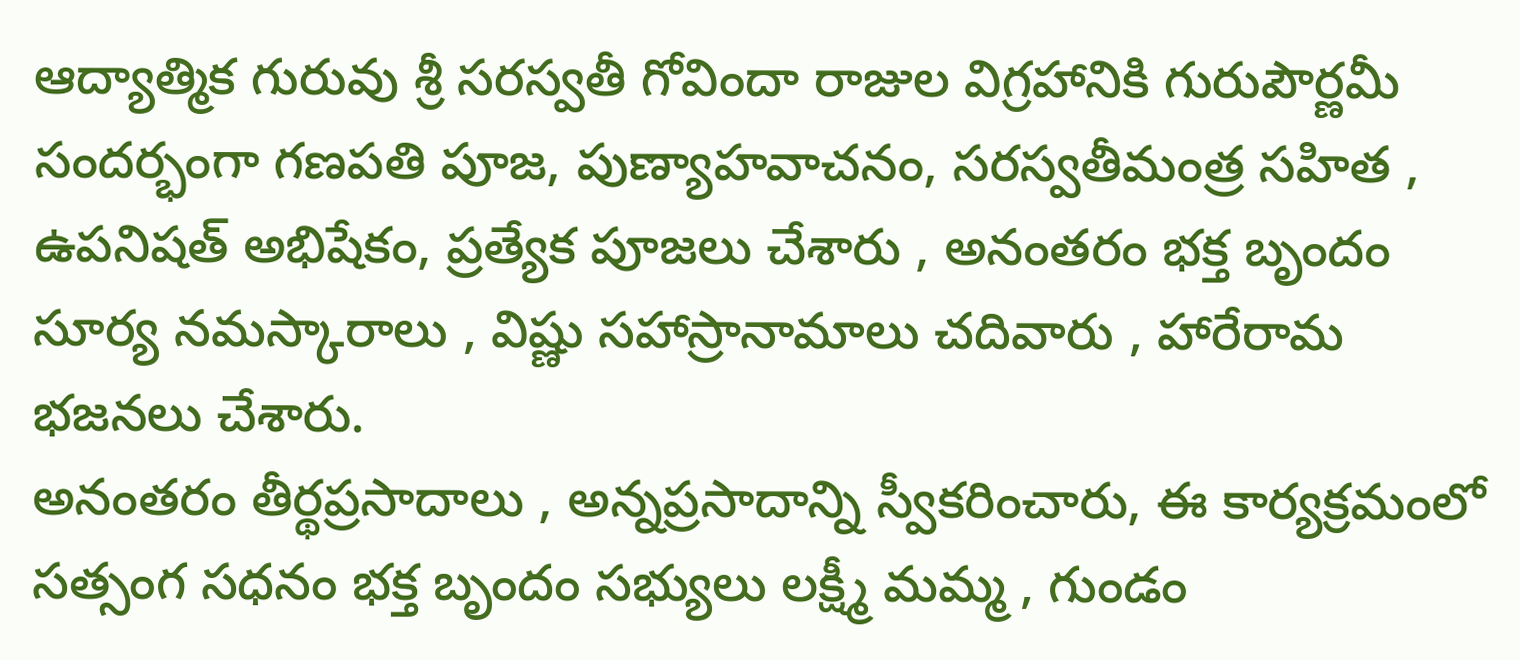ఆద్యాత్మిక గురువు శ్రీ సరస్వతీ గోవిందా రాజుల విగ్రహానికి గురుపౌర్ణమీ సందర్భంగా గణపతి పూజ, పుణ్యాహవాచనం, సరస్వతీమంత్ర సహిత , ఉపనిషత్‌ అభిషేకం, ప్రత్యేక పూజలు చేశారు , అనంతరం భక్త బృందం సూర్య నమస్కారాలు , విష్ణు సహాస్రానామాలు చదివారు , హారేరామ భజనలు చేశారు.
అనంతరం తీర్థప్రసాదాలు , అన్నప్రసాదాన్ని స్వీకరించారు, ఈ కార్యక్రమంలో సత్సంగ సధనం భక్త బృందం సభ్యులు లక్ష్మీ మమ్మ , గుండం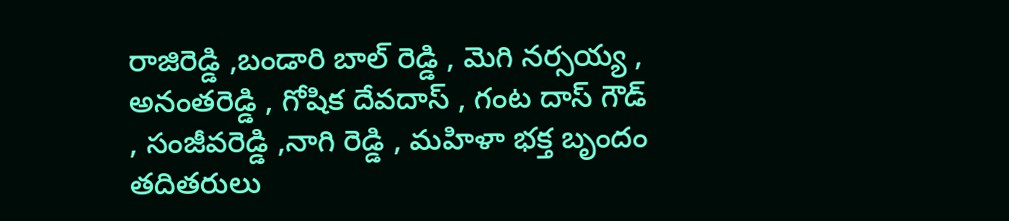రాజిరెడ్డి ,బండారి బాల్ రెడ్డి , మెగి నర్సయ్య , అనంతరెడ్డి , గోషిక దేవదాస్ , గంట దాస్ గౌడ్ , సంజీవరెడ్డి ,నాగి రెడ్డి , మహిళా భక్త బృందం తదితరులు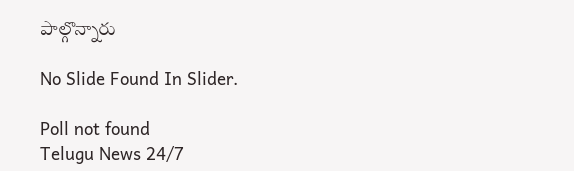పాల్గొన్నారు

No Slide Found In Slider.

Poll not found
Telugu News 24/7